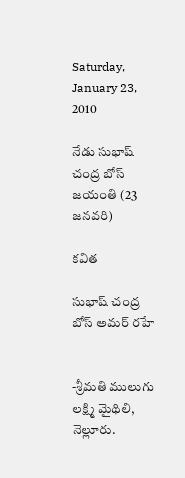Saturday, January 23, 2010

నేడు సుభాష్ చంద్ర బోస్ జయంతి (23 జనవరి)

కవిత

సుభాష్ చంద్ర బోస్ అమర్ రహే


-శ్రీమతి ములుగు లక్ష్మి మైథిలి, నెల్లూరు.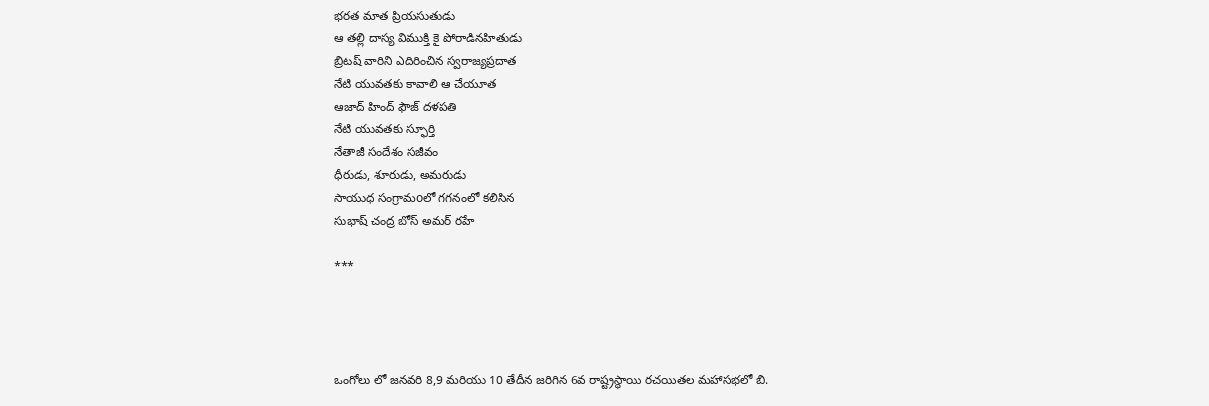భరత మాత ప్రియసుతుడు
ఆ తల్లి దాస్య విముక్తి కై పోరాడినహితుడు
బ్రిటష్ వారిని ఎదిరించిన స్వరాజ్యప్రదాత
నేటి యువతకు కావాలి ఆ చేయూత
ఆజాద్ హింద్ ఫౌజ్ దళపతి
నేటి యువతకు స్ఫూర్తి
నేతాజీ సందేశం సజీవం
ధీరుడు, శూరుడు, అమరుడు
సాయుధ సంగ్రామoలో గగనంలో కలిసిన
సుభాష్ చంద్ర బోస్ అమర్ రహే

***




ఒంగోలు లో జనవరి 8,9 మరియు 10 తేదీన జరిగిన 6వ రాష్ట్రస్థాయి రచయితల మహాసభలో బి.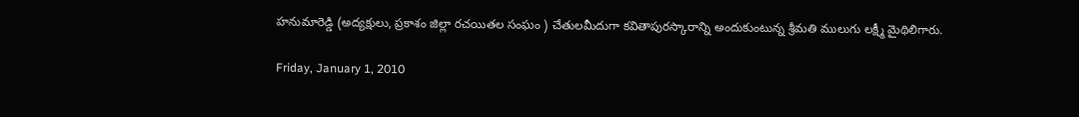హనుమారెడ్డి (అద్యక్షులు, ప్రకాశం జిల్లా రచయితల సంఘం ) చేతులమీదుగా కవితాపురస్కారాన్ని అందుకుంటున్న శ్రీమతి ములుగు లక్ష్మీ మైథిలిగారు.

Friday, January 1, 2010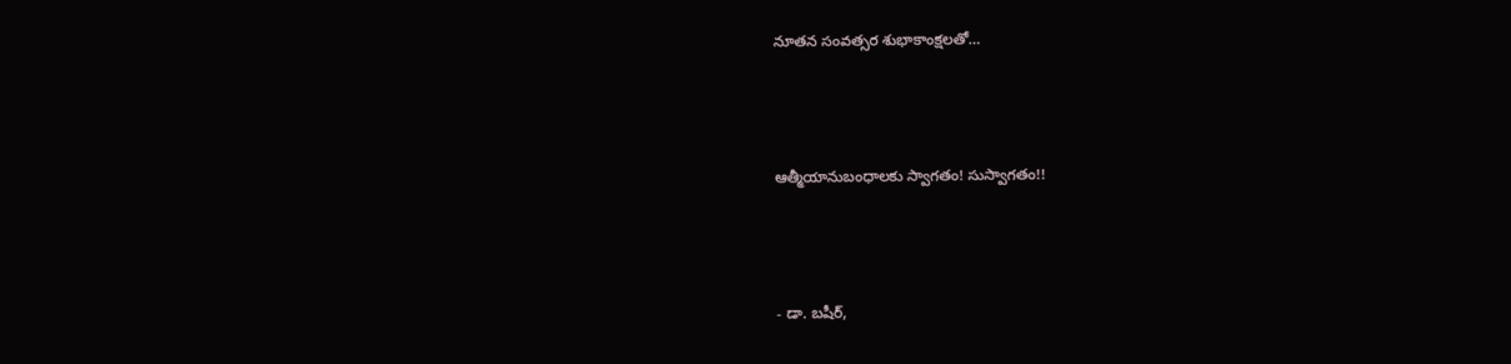నూతన సంవత్సర శుభాకాంక్షలతో...



ఆత్మీయానుబంధాలకు స్వాగతం! సుస్వాగతం!!



- డా. బషీర్,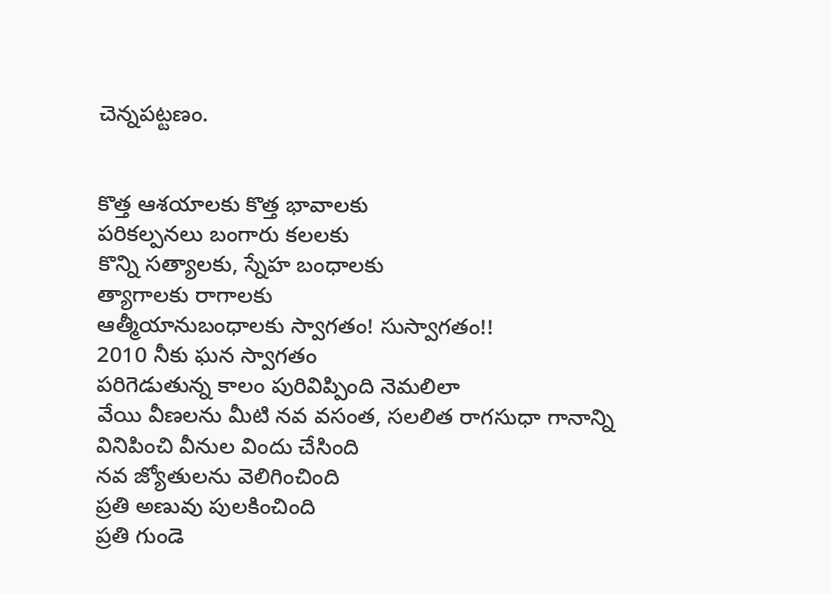చెన్నపట్టణం.


కొత్త ఆశయాలకు కొత్త భావాలకు
పరికల్పనలు బంగారు కలలకు
కొన్ని సత్యాలకు, స్నేహ బంధాలకు
త్యాగాలకు రాగాలకు
ఆత్మీయానుబంధాలకు స్వాగతం! సుస్వాగతం!!
2010 నీకు ఘన స్వాగతం
పరిగెడుతున్న కాలం పురివిప్పింది నెమలిలా
వేయి వీణలను మీటి నవ వసంత, సలలిత రాగసుధా గానాన్ని
వినిపించి వీనుల విందు చేసింది
నవ జ్యోతులను వెలిగించింది
ప్రతి అణువు పులకించింది
ప్రతి గుండె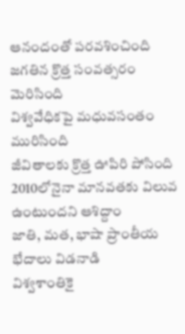ఆనందంతో పరవశించింది
జగతిన క్రొత్త సంవత్సరం మెరిసింది
విశ్వవేధికపై మధువసంతం మురిసింది
జీవితాలకు క్రొత్త ఊపిరి పోసింది
2010లోనైనా మానవతకు విలువ ఉంటుందని ఆశిద్దాం
జాతి, మత, భాషా ప్రాంతీయ భేదాలు విడనాడి
విశ్వశాంతికై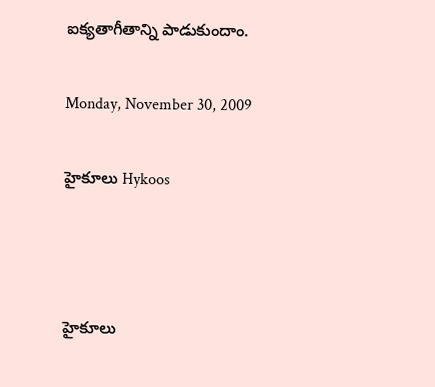ఐక్యతాగీతాన్ని పాడుకుందాం.

Monday, November 30, 2009

హైకూలు Hykoos



హైకూలు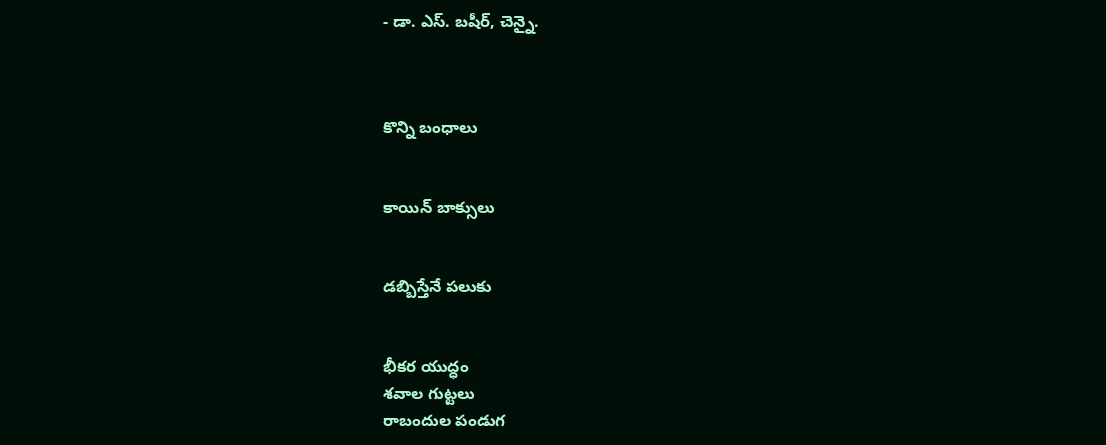- డా. ఎస్. బషీర్, చెన్నై.



కొన్ని బంధాలు


కాయిన్ బాక్సులు


డబ్బిస్తేనే పలుకు


భీకర యుద్ధం
శవాల గుట్టలు
రాబందుల పండుగ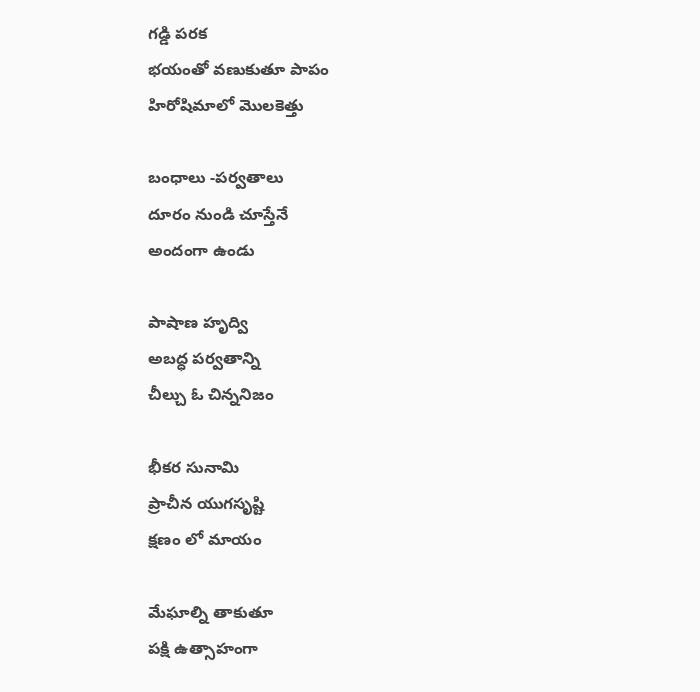గడ్డి పరక
భయంతో వణుకుతూ పాపం
హిరోషిమాలో మొలకెత్తు

బంధాలు -పర్వతాలు
దూరం నుండి చూస్తేనే
అందంగా ఉండు

పాషాణ హృద్వి
అబద్ధ పర్వతాన్ని
చీల్చు ఓ చిన్ననిజం

భీకర సునామి
ప్రాచీన యుగసృష్టి
క్షణం లో మాయం

మేఘాల్ని తాకుతూ
పక్షి ఉత్సాహంగా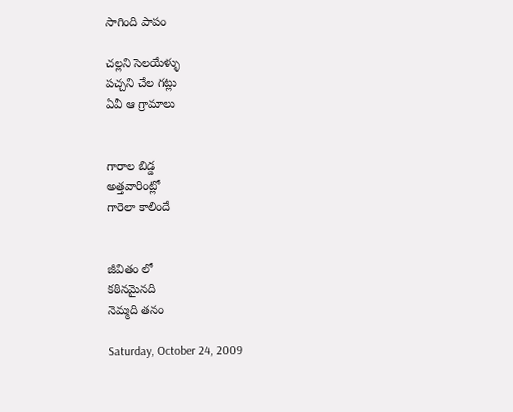సాగింది పాపం

చల్లని సెలయేళ్ళు
పచ్చని చేల గట్లు
ఏవీ ఆ గ్రామాలు


గారాల బిడ్డ
అత్తవారింట్లో
గారెలా కాలిందే


జీవితం లో
కఠినమైనది
నెమ్మది తనం

Saturday, October 24, 2009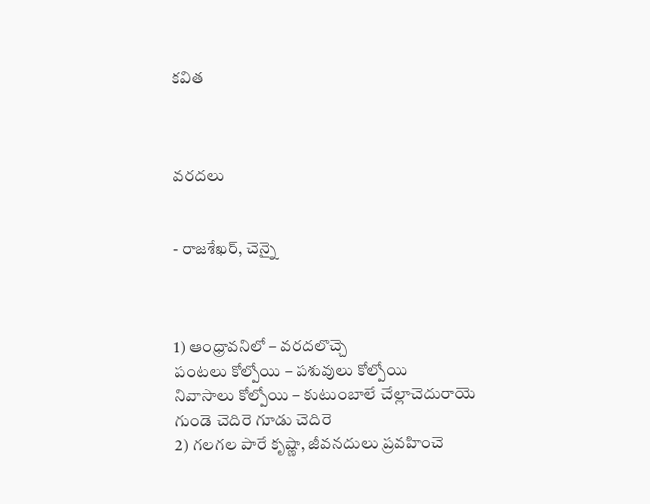కవిత



వరదలు


- రాజశేఖర్, చెన్నై



1) ఆంధ్రావనిలో – వరదలొచ్చె
పంటలు కోల్పోయి – పశువులు కోల్పోయి
నివాసాలు కోల్పోయి – కుటుంబాలే చేల్లాచెదురాయె
గుండె చెదిరె గూడు చెదిరె
2) గలగల పారే కృష్ణా, జీవనదులు ప్రవహించె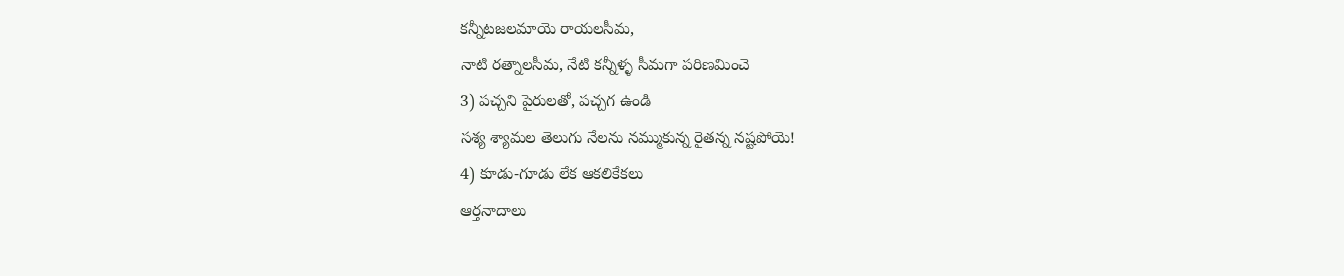కన్నీటజలమాయె రాయలసీమ,
నాటి రత్నాలసీమ, నేటి కన్నీళ్ళ సీమగా పరిణమించె
3) పచ్చని పైరులతో, పచ్చగ ఉండి
సశ్య శ్యామల తెలుగు నేలను నమ్ముకున్న రైతన్న నష్టపోయె!
4) కూడు-గూడు లేక ఆకలికేకలు
ఆర్తనాదాలు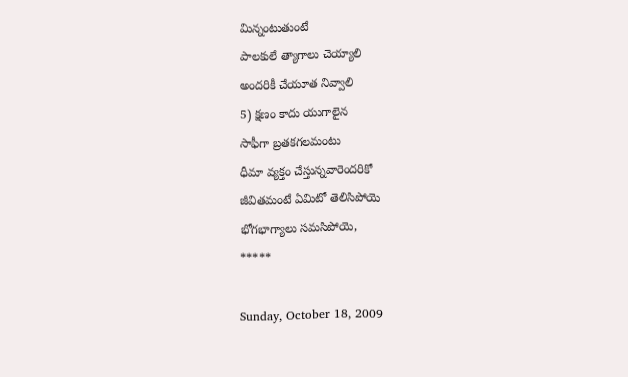మిన్నంటుతుంటే
పాలకులే త్యాగాలు చెయ్యాలి
అందరికీ చేయూత నివ్వాలి
5) క్షణం కాదు యుగాలైన
సాఫీగా బ్రతకగలమంటు
ధీమా వ్యక్తం చేస్తున్నవారెందరికో
జీవితమంటే ఏమిటో తెలిసిపోయె
భోగభాగ్యాలు సమసిపోయె,
*****

Sunday, October 18, 2009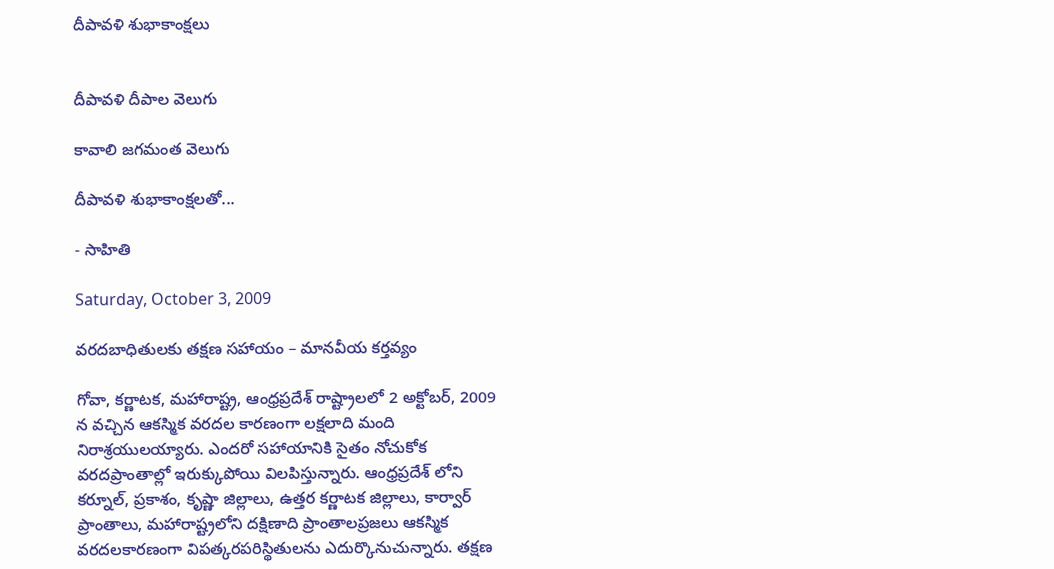దీపావళి శుభాకాంక్షలు


దీపావళి దీపాల వెలుగు

కావాలి జగమంత వెలుగు

దీపావళి శుభాకాంక్షలతో...

- సాహితి

Saturday, October 3, 2009

వరదబాధితులకు తక్షణ సహాయం – మానవీయ కర్తవ్యం

గోవా, కర్ణాటక, మహారాష్ట్ర, ఆంధ్రప్రదేశ్ రాష్ట్రాలలో 2 అక్టోబర్, 2009 న వచ్చిన ఆకస్మిక వరదల కారణంగా లక్షలాది మంది నిరాశ్రయులయ్యారు. ఎందరో సహాయానికి సైతం నోచుకోక వరదప్రాంతాల్లో ఇరుక్కుపోయి విలపిస్తున్నారు. ఆంధ్రప్రదేశ్ లోని కర్నూల్, ప్రకాశం, కృష్ణా జిల్లాలు, ఉత్తర కర్ణాటక జిల్లాలు, కార్వార్ ప్రాంతాలు, మహారాష్ట్రలోని దక్షిణాది ప్రాంతాలప్రజలు ఆకస్మిక వరదలకారణంగా విపత్కరపరిస్థితులను ఎదుర్కొనుచున్నారు. తక్షణ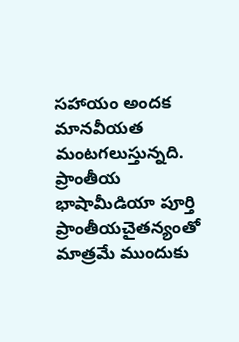సహాయం అందక మానవీయత మంటగలుస్తున్నది. ప్రాంతీయ భాషామీడియా పూర్తి ప్రాంతీయచైతన్యంతో మాత్రమే ముందుకు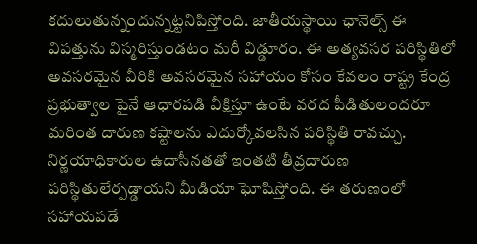కదులుతున్నందున్నట్టనిపిస్తోంది. జాతీయస్థాయి ఛానెల్స్ ఈ విపత్తును విస్మరిస్తుండటం మరీ విడ్డూరం. ఈ అత్యవసర పరిస్థితిలో అవసరమైన వీరికి అవసరమైన సహాయం కోసం కేవలం రాష్ట్ర కేంద్ర ప్రభుత్వాల పైనే ఆధారపడి వీక్షిస్తూ ఉంటే వరద పీడితులందరూ మరింత దారుణ కష్టాలను ఎదుర్కోవలసిన పరిస్థితి రావచ్చు. నిర్ణయాధికారుల ఉదాసీనతతో ఇంతటి తీవ్రదారుణ పరిస్థితులేర్పడ్డాయని మీడియా ఘోషిస్తోంది. ఈ తరుణంలో సహాయపడే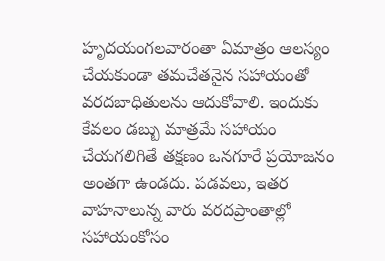హృదయంగలవారంతా ఏమాత్రం ఆలస్యం చేయకుండా తమచేతనైన సహాయంతో వరదబాధితులను ఆదుకోవాలి. ఇందుకు కేవలం డబ్బు మాత్రమే సహాయం చేయగలిగితే తక్షణం ఒనగూరే ప్రయోజనం అంతగా ఉండదు. పడవలు, ఇతర వాహనాలున్న వారు వరదప్రాంతాల్లో సహాయంకోసం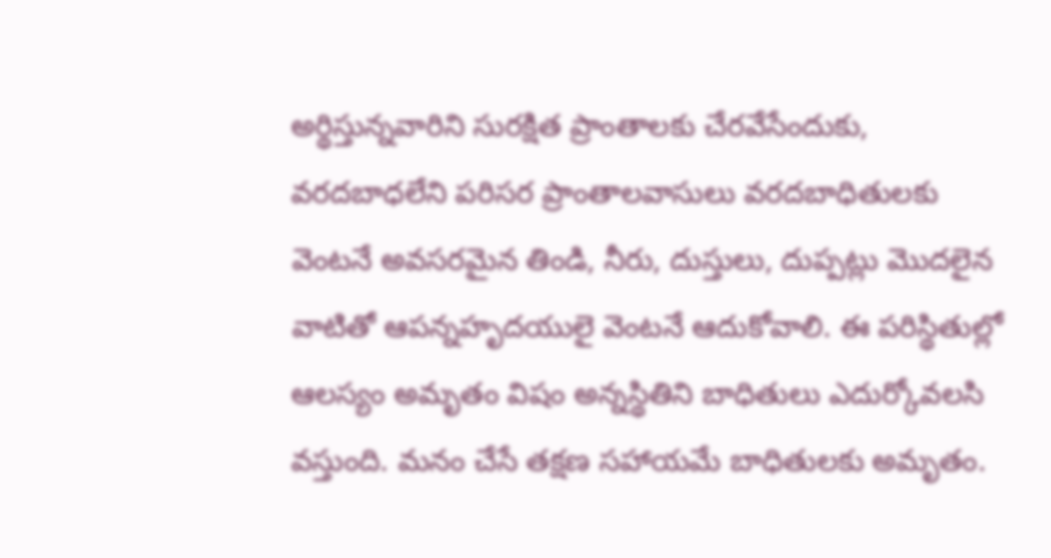అర్థిస్తున్నవారిని సురక్షిత ప్రాంతాలకు చేరవేసేందుకు, వరదబాధలేని పరిసర ప్రాంతాలవాసులు వరదబాధితులకు వెంటనే అవసరమైన తిండి, నీరు, దుస్తులు, దుప్పట్లు మొదలైన వాటితో ఆపన్నహృదయులై వెంటనే ఆదుకోవాలి. ఈ పరిస్థితుల్లో ఆలస్యం అమృతం విషం అన్నస్థితిని బాధితులు ఎదుర్కోవలసి వస్తుంది. మనం చేసే తక్షణ సహాయమే బాధితులకు అమృతం.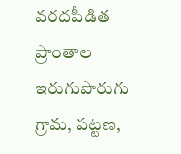వరదపీడిత ప్రాంతాల ఇరుగుపొరుగు గ్రామ, పట్టణ,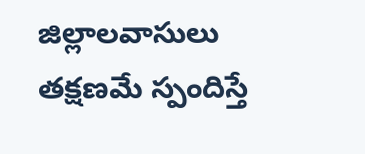జిల్లాలవాసులు తక్షణమే స్పందిస్తే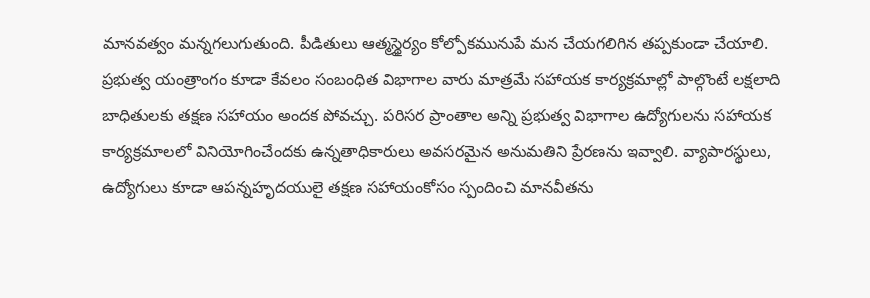మానవత్వం మన్నగలుగుతుంది. పీడితులు ఆత్మస్థైర్యం కోల్పోకమునుపే మన చేయగలిగిన తప్పకుండా చేయాలి. ప్రభుత్వ యంత్రాంగం కూడా కేవలం సంబంధిత విభాగాల వారు మాత్రమే సహాయక కార్యక్రమాల్లో పాల్గొంటే లక్షలాది బాధితులకు తక్షణ సహాయం అందక పోవచ్చు. పరిసర ప్రాంతాల అన్ని ప్రభుత్వ విభాగాల ఉద్యోగులను సహాయక కార్యక్రమాలలో వినియోగించేందకు ఉన్నతాధికారులు అవసరమైన అనుమతిని ప్రేరణను ఇవ్వాలి. వ్యాపారస్థులు, ఉద్యోగులు కూడా ఆపన్నహృదయులై తక్షణ సహాయంకోసం స్పందించి మానవీతను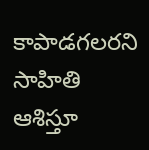కాపాడగలరని సాహితి ఆశిస్తూ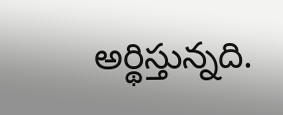అర్థిస్తున్నది.